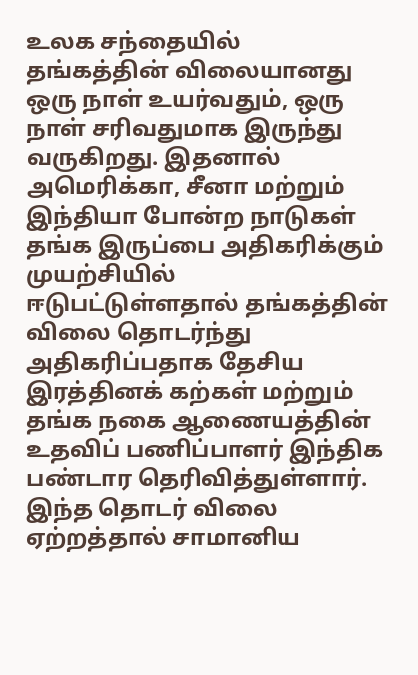உலக சந்தையில் தங்கத்தின் விலையானது ஒரு நாள் உயர்வதும், ஒரு நாள் சரிவதுமாக இருந்து வருகிறது. இதனால் அமெரிக்கா, சீனா மற்றும் இந்தியா போன்ற நாடுகள் தங்க இருப்பை அதிகரிக்கும் முயற்சியில் ஈடுபட்டுள்ளதால் தங்கத்தின் விலை தொடர்ந்து அதிகரிப்பதாக தேசிய இரத்தினக் கற்கள் மற்றும் தங்க நகை ஆணையத்தின் உதவிப் பணிப்பாளர் இந்திக பண்டார தெரிவித்துள்ளார். இந்த தொடர் விலை ஏற்றத்தால் சாமானிய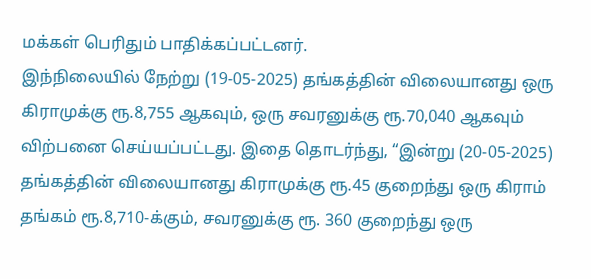மக்கள் பெரிதும் பாதிக்கப்பட்டனர்.
இந்நிலையில் நேற்று (19-05-2025) தங்கத்தின் விலையானது ஒரு கிராமுக்கு ரூ.8,755 ஆகவும், ஒரு சவரனுக்கு ரூ.70,040 ஆகவும் விற்பனை செய்யப்பட்டது. இதை தொடர்ந்து, “இன்று (20-05-2025) தங்கத்தின் விலையானது கிராமுக்கு ரூ.45 குறைந்து ஒரு கிராம் தங்கம் ரூ.8,710-க்கும், சவரனுக்கு ரூ. 360 குறைந்து ஒரு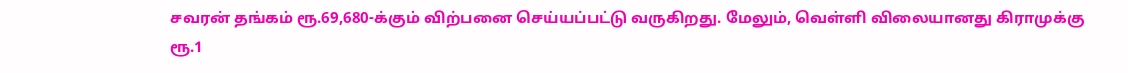சவரன் தங்கம் ரூ.69,680-க்கும் விற்பனை செய்யப்பட்டு வருகிறது. மேலும், வெள்ளி விலையானது கிராமுக்கு ரூ.1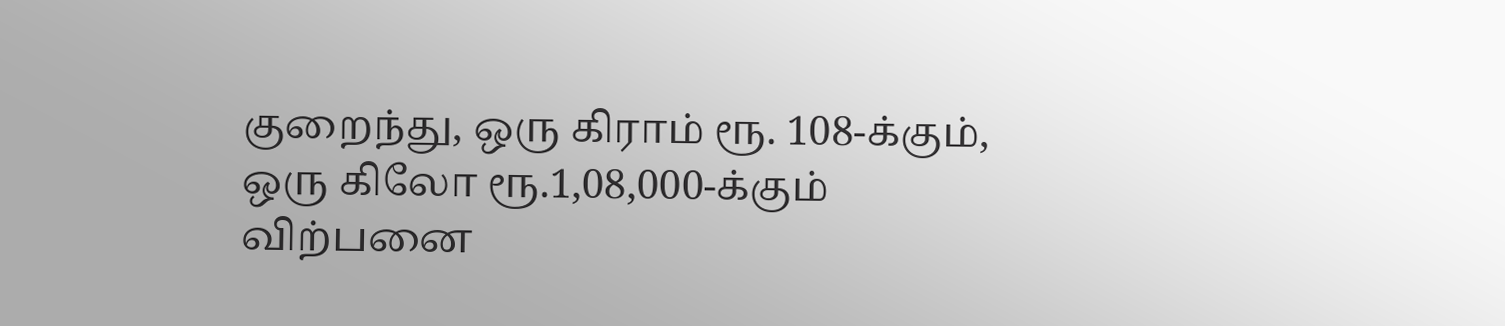குறைந்து, ஒரு கிராம் ரூ. 108-க்கும், ஒரு கிலோ ரூ.1,08,000-க்கும் விற்பனை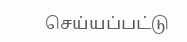செய்யப்பட்டு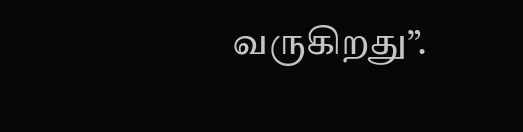வருகிறது”.